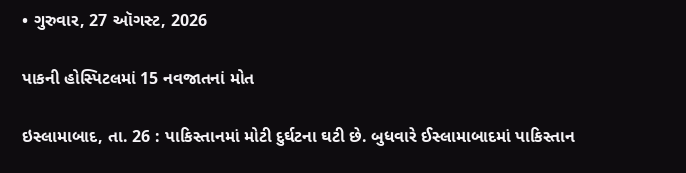• ગુરુવાર, 27 ઑગસ્ટ, 2026

પાકની હોસ્પિટલમાં 15 નવજાતનાં મોત

ઇસ્લામાબાદ, તા. 26 : પાકિસ્તાનમાં મોટી દુર્ઘટના ઘટી છે. બુધવારે ઈસ્લામાબાદમાં પાકિસ્તાન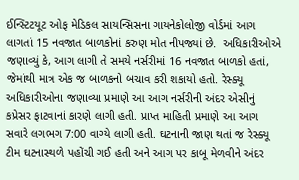ઈન્સ્ટિટયૂટ ઓફ મેડિકલ સાયન્સિસના ગાયનેકોલોજી વોર્ડમાં આગ લાગતાં 15 નવજાત બાળકોનાં કરુણ મોત નીપજ્યાં છે.  અધિકારીઓએ જણાવ્યું કે, આગ લાગી તે સમયે નર્સરીમાં 16 નવજાત બાળકો હતાં, જેમાંથી માત્ર એક જ બાળકનો બચાવ કરી શકાયો હતો. રેસ્ક્યૂ અધિકારીઓના જણાવ્યા પ્રમાણે આ આગ નર્સરીની અંદર એસીનું કપ્રેસર ફાટવાનાં કારણે લાગી હતી. પ્રાપ્ત માહિતી પ્રમાણે આ આગ સવારે લગભગ 7:00 વાગ્યે લાગી હતી. ઘટનાની જાણ થતાં જ રેસ્ક્યૂ ટીમ ઘટનાસ્થળે પહોંચી ગઈ હતી અને આગ પર કાબૂ મેળવીને અંદર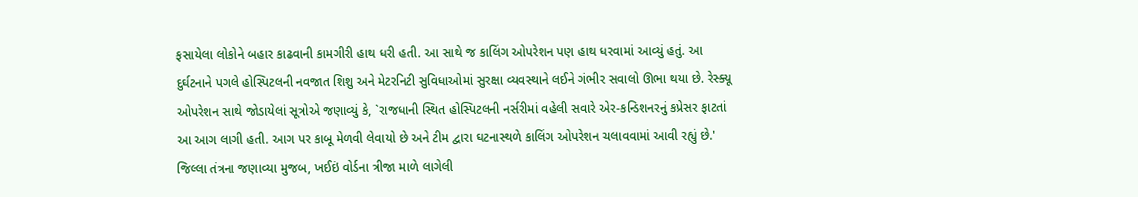ફસાયેલા લોકોને બહાર કાઢવાની કામગીરી હાથ ધરી હતી. આ સાથે જ કાલિંગ ઓપરેશન પણ હાથ ધરવામાં આવ્યું હતું. આ દુર્ઘટનાને પગલે હોસ્પિટલની નવજાત શિશુ અને મેટરનિટી સુવિધાઓમાં સુરક્ષા વ્યવસ્થાને લઈને ગંભીર સવાલો ઊભા થયા છે. રેસ્ક્યૂ ઓપરેશન સાથે જોડાયેલાં સૂત્રોએ જણાવ્યું કે, `રાજધાની સ્થિત હોસ્પિટલની નર્સરીમાં વહેલી સવારે એર-કન્ડિશનરનું કપ્રેસર ફાટતાં આ આગ લાગી હતી. આગ પર કાબૂ મેળવી લેવાયો છે અને ટીમ દ્વારા ઘટનાસ્થળે કાલિંગ ઓપરેશન ચલાવવામાં આવી રહ્યું છે.' જિલ્લા તંત્રના જણાવ્યા મુજબ, ખઈઇં વોર્ડના ત્રીજા માળે લાગેલી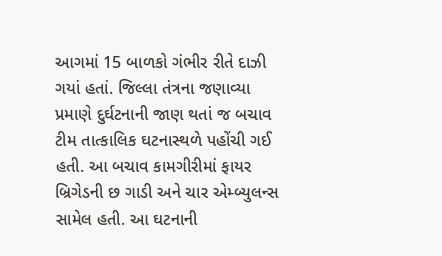આગમાં 15 બાળકો ગંભીર રીતે દાઝી ગયાં હતાં. જિલ્લા તંત્રના જણાવ્યા પ્રમાણે દુર્ઘટનાની જાણ થતાં જ બચાવ ટીમ તાત્કાલિક ઘટનાસ્થળે પહોંચી ગઈ હતી. આ બચાવ કામગીરીમાં ફાયર બ્રિગેડની છ ગાડી અને ચાર એમ્બ્યુલન્સ સામેલ હતી. આ ઘટનાની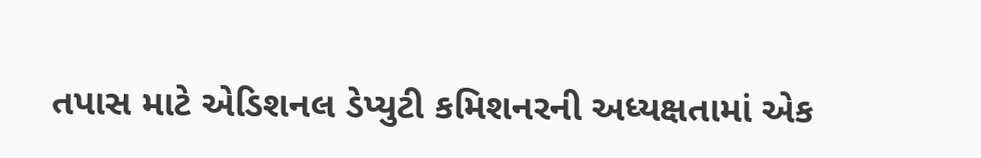તપાસ માટે એડિશનલ ડેપ્યુટી કમિશનરની અધ્યક્ષતામાં એક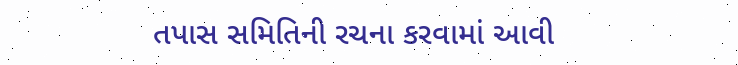તપાસ સમિતિની રચના કરવામાં આવી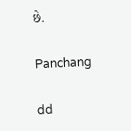છે.

Panchang

dd